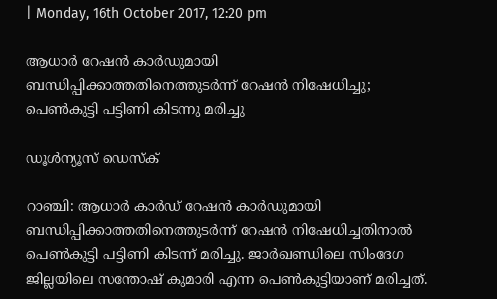| Monday, 16th October 2017, 12:20 pm

ആധാര്‍ റേഷന്‍ കാര്‍ഡുമായി ബന്ധിപ്പിക്കാത്തതിനെത്തുടര്‍ന്ന് റേഷന്‍ നിഷേധിച്ചു; പെണ്‍കുട്ടി പട്ടിണി കിടന്നു മരിച്ചു

ഡൂള്‍ന്യൂസ് ഡെസ്‌ക്

റാഞ്ചി: ആധാര്‍ കാര്‍ഡ് റേഷന്‍ കാര്‍ഡുമായി ബന്ധിപ്പിക്കാത്തതിനെത്തുടര്‍ന്ന് റേഷന്‍ നിഷേധിച്ചതിനാല്‍ പെണ്‍കുട്ടി പട്ടിണി കിടന്ന് മരിച്ചു. ജാര്‍ഖണ്ഡിലെ സിംദേഗ ജില്ലയിലെ സന്തോഷ് കുമാരി എന്ന പെണ്‍കുട്ടിയാണ് മരിച്ചത്.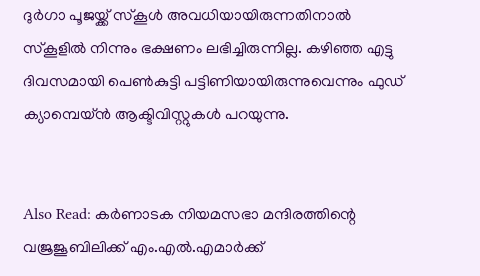ദുര്‍ഗാ പൂജയ്ക്ക് സ്‌കൂള്‍ അവധിയായിരുന്നതിനാല്‍ സ്‌കൂളില്‍ നിന്നും ഭക്ഷണം ലഭിച്ചിരുന്നില്ല. കഴിഞ്ഞ എട്ടു ദിവസമായി പെണ്‍കുട്ടി പട്ടിണിയായിരുന്നുവെന്നും ഫുഡ് ക്യാമ്പെയ്ന്‍ ആക്ടിവിസ്റ്റുകള്‍ പറയുന്നു.


Also Read: കര്‍ണാടക നിയമസഭാ മന്ദിരത്തിന്റെ വജ്രജൂബിലിക്ക് എം.എല്‍.എമാര്‍ക്ക്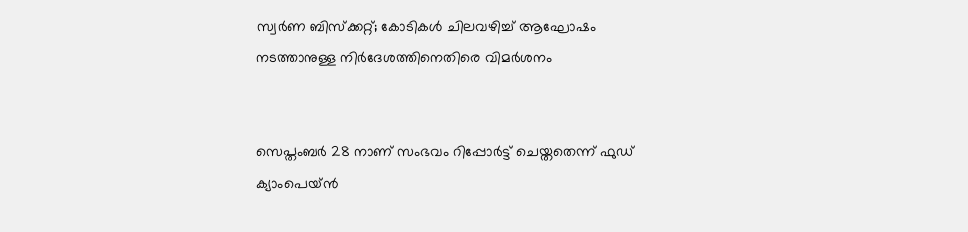സ്വര്‍ണ ബിസ്‌ക്കറ്റ്; കോടികള്‍ ചിലവഴിച്ച് ആഘോഷം നടത്താനുള്ള നിര്‍ദേശത്തിനെതിരെ വിമര്‍ശനം


സെപ്തംബര്‍ 28 നാണ് സംഭവം റിപ്പോര്‍ട്ട് ചെയ്തതെന്ന് ഫുഡ് ക്യാംപെയ്ന്‍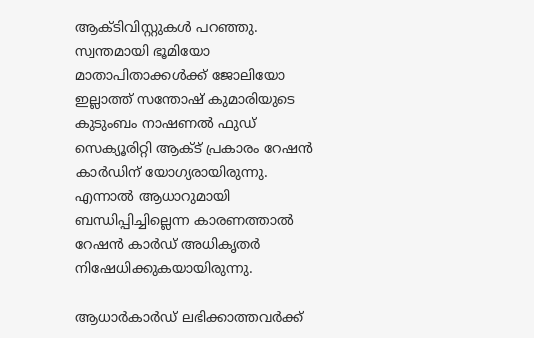ആക്ടിവിസ്റ്റുകള്‍ പറഞ്ഞു. സ്വന്തമായി ഭൂമിയോ മാതാപിതാക്കള്‍ക്ക് ജോലിയോ ഇല്ലാത്ത് സന്തോഷ് കുമാരിയുടെ കുടുംബം നാഷണല്‍ ഫുഡ് സെക്യൂരിറ്റി ആക്ട് പ്രകാരം റേഷന്‍ കാര്‍ഡിന് യോഗ്യരായിരുന്നു. എന്നാല്‍ ആധാറുമായി ബന്ധിപ്പിച്ചില്ലെന്ന കാരണത്താല്‍ റേഷന്‍ കാര്‍ഡ് അധികൃതര്‍ നിഷേധിക്കുകയായിരുന്നു.

ആധാര്‍കാര്‍ഡ് ലഭിക്കാത്തവര്‍ക്ക്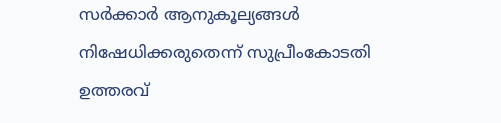സര്‍ക്കാര്‍ ആനുകൂല്യങ്ങള്‍ നിഷേധിക്കരുതെന്ന് സുപ്രീംകോടതി ഉത്തരവ്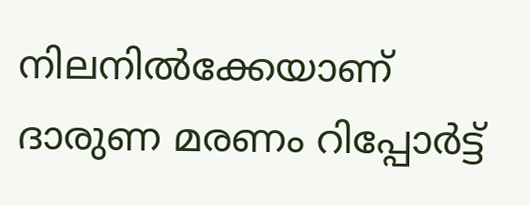നിലനില്‍ക്കേയാണ് ദാരുണ മരണം റിപ്പോര്‍ട്ട്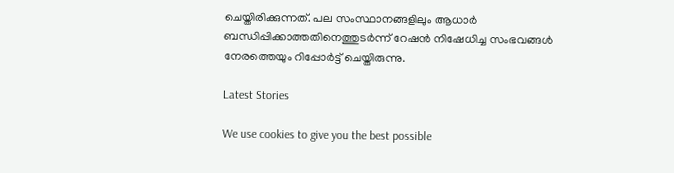ചെയ്തിരിക്കുന്നത്. പല സംസ്ഥാനങ്ങളിലും ആധാര്‍ ബന്ധിപ്പിക്കാത്തതിനെത്തുടര്‍ന്ന് റേഷന്‍ നിഷേധിച്ച സംഭവങ്ങള്‍ നേരത്തെയും റിപ്പോര്‍ട്ട് ചെയ്തിരുന്നു.

Latest Stories

We use cookies to give you the best possible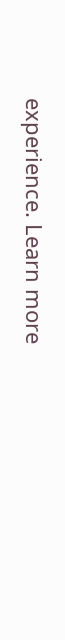experience. Learn more